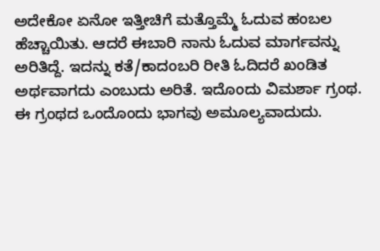ಅದೇಕೋ ಏನೋ ಇತ್ತೀಚಿಗೆ ಮತ್ತೊಮ್ಮೆ ಓದುವ ಹಂಬಲ ಹೆಚ್ಚಾಯಿತು. ಆದರೆ ಈಬಾರಿ ನಾನು ಓದುವ ಮಾರ್ಗವನ್ನು ಅರಿತಿದ್ದೆ. ಇದನ್ನು ಕತೆ/ಕಾದಂಬರಿ ರೀತಿ ಓದಿದರೆ ಖಂಡಿತ ಅರ್ಥವಾಗದು ಎಂಬುದು ಅರಿತೆ. ಇದೊಂದು ವಿಮರ್ಶಾ ಗ್ರಂಥ.
ಈ ಗ್ರಂಥದ ಒಂದೊಂದು ಭಾಗವು ಅಮೂಲ್ಯವಾದುದು.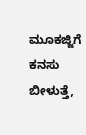ಮೂಕಜ್ಜಿಗೆ ಕನಸು ಬೀಳುತ್ತೆ,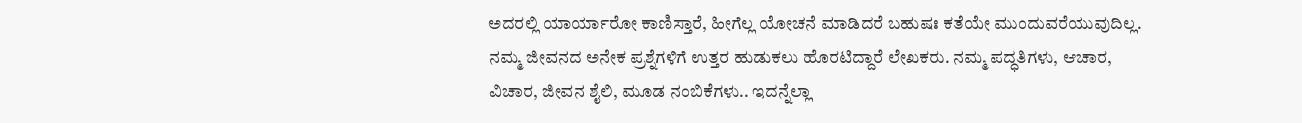ಅದರಲ್ಲಿ ಯಾರ್ಯಾರೋ ಕಾಣಿಸ್ತಾರೆ, ಹೀಗೆಲ್ಲ ಯೋಚನೆ ಮಾಡಿದರೆ ಬಹುಷಃ ಕತೆಯೇ ಮುಂದುವರೆಯುವುದಿಲ್ಲ.
ನಮ್ಮ ಜೀವನದ ಅನೇಕ ಪ್ರಶ್ನೆಗಳಿಗೆ ಉತ್ತರ ಹುಡುಕಲು ಹೊರಟಿದ್ದಾರೆ ಲೇಖಕರು. ನಮ್ಮ ಪದ್ಧತಿಗಳು, ಆಚಾರ, ವಿಚಾರ, ಜೀವನ ಶೈಲಿ, ಮೂಡ ನಂಬಿಕೆಗಳು.. ಇದನ್ನೆಲ್ಲಾ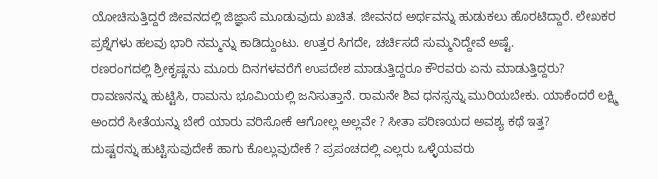ಯೋಚಿಸುತ್ತಿದ್ದರೆ ಜೀವನದಲ್ಲಿ ಜಿಜ್ಞಾಸೆ ಮೂಡುವುದು ಖಚಿತ. ಜೀವನದ ಅರ್ಥವನ್ನು ಹುಡುಕಲು ಹೊರಟಿದ್ದಾರೆ. ಲೇಖಕರ ಪ್ರಶ್ನೆಗಳು ಹಲವು ಭಾರಿ ನಮ್ಮನ್ನು ಕಾಡಿದ್ದುಂಟು. ಉತ್ತರ ಸಿಗದೇ, ಚರ್ಚಿಸದೆ ಸುಮ್ಮನಿದ್ದೇವೆ ಅಷ್ಟೆ.
ರಣರಂಗದಲ್ಲಿ ಶ್ರೀಕೃಷ್ಣನು ಮೂರು ದಿನಗಳವರೆಗೆ ಉಪದೇಶ ಮಾಡುತ್ತಿದ್ದರೂ ಕೌರವರು ಏನು ಮಾಡುತ್ತಿದ್ದರು?
ರಾವಣನನ್ನು ಹುಟ್ಟಿಸಿ, ರಾಮನು ಭೂಮಿಯಲ್ಲಿ ಜನಿಸುತ್ತಾನೆ. ರಾಮನೇ ಶಿವ ಧನಸ್ಸನ್ನು ಮುರಿಯಬೇಕು. ಯಾಕೆಂದರೆ ಲಕ್ಷ್ಮಿ ಅಂದರೆ ಸೀತೆಯನ್ನು ಬೇರೆ ಯಾರು ವರಿಸೋಕೆ ಆಗೋಲ್ಲ ಅಲ್ಲವೇ ? ಸೀತಾ ಪರಿಣಯದ ಅವಶ್ಯ ಕಥೆ ಇತ್ತ?
ದುಷ್ಟರನ್ನು ಹುಟ್ಟಿಸುವುದೇಕೆ ಹಾಗು ಕೊಲ್ಲುವುದೇಕೆ ? ಪ್ರಪಂಚದಲ್ಲಿ ಎಲ್ಲರು ಒಳ್ಳೆಯವರು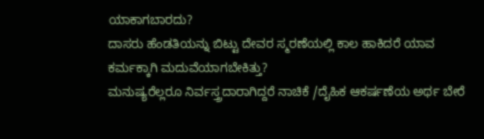ಯಾಕಾಗಬಾರದು?
ದಾಸರು ಹೆಂಡತಿಯನ್ನು ಬಿಟ್ಟು ದೇವರ ಸ್ಮರಣೆಯಲ್ಲಿ ಕಾಲ ಹಾಕಿದರೆ ಯಾವ ಕರ್ಮಕ್ಕಾಗಿ ಮದುವೆಯಾಗಬೇಕಿತ್ತು?
ಮನುಷ್ಯರೆಲ್ಲರೂ ನಿರ್ವಸ್ತ್ರದಾರಾಗಿದ್ದರೆ ನಾಚಿಕೆ /ದೈಹಿಕ ಆಕರ್ಷಣೆಯ ಅರ್ಥ ಬೇರೆ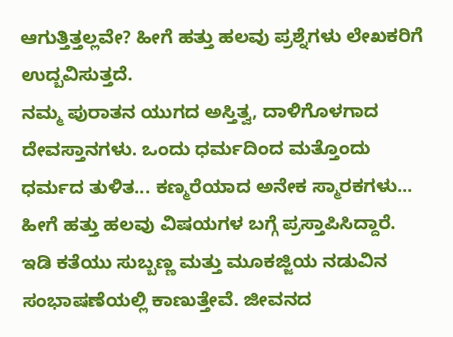ಆಗುತ್ತಿತ್ತಲ್ಲವೇ? ಹೀಗೆ ಹತ್ತು ಹಲವು ಪ್ರಶ್ನೆಗಳು ಲೇಖಕರಿಗೆ ಉದ್ಬವಿಸುತ್ತದೆ.
ನಮ್ಮ ಪುರಾತನ ಯುಗದ ಅಸ್ತಿತ್ವ, ದಾಳಿಗೊಳಗಾದ ದೇವಸ್ತಾನಗಳು. ಒಂದು ಧರ್ಮದಿಂದ ಮತ್ತೊಂದು ಧರ್ಮದ ತುಳಿತ... ಕಣ್ಮರೆಯಾದ ಅನೇಕ ಸ್ಮಾರಕಗಳು... ಹೀಗೆ ಹತ್ತು ಹಲವು ವಿಷಯಗಳ ಬಗ್ಗೆ ಪ್ರಸ್ತಾಪಿಸಿದ್ದಾರೆ.
ಇಡಿ ಕತೆಯು ಸುಬ್ಬಣ್ಣ ಮತ್ತು ಮೂಕಜ್ಜಿಯ ನಡುವಿನ ಸಂಭಾಷಣೆಯಲ್ಲಿ ಕಾಣುತ್ತೇವೆ. ಜೀವನದ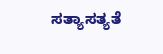ಸತ್ಯಾಸತ್ಯತೆ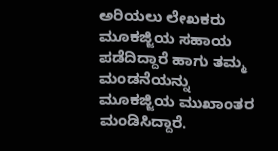ಅರಿಯಲು ಲೇಖಕರು ಮೂಕಜ್ಜಿಯ ಸಹಾಯ ಪಡೆದಿದ್ದಾರೆ ಹಾಗು ತಮ್ಮ ಮಂಡನೆಯನ್ನು ಮೂಕಜ್ಜಿಯ ಮುಖಾಂತರ ಮಂಡಿಸಿದ್ದಾರೆ.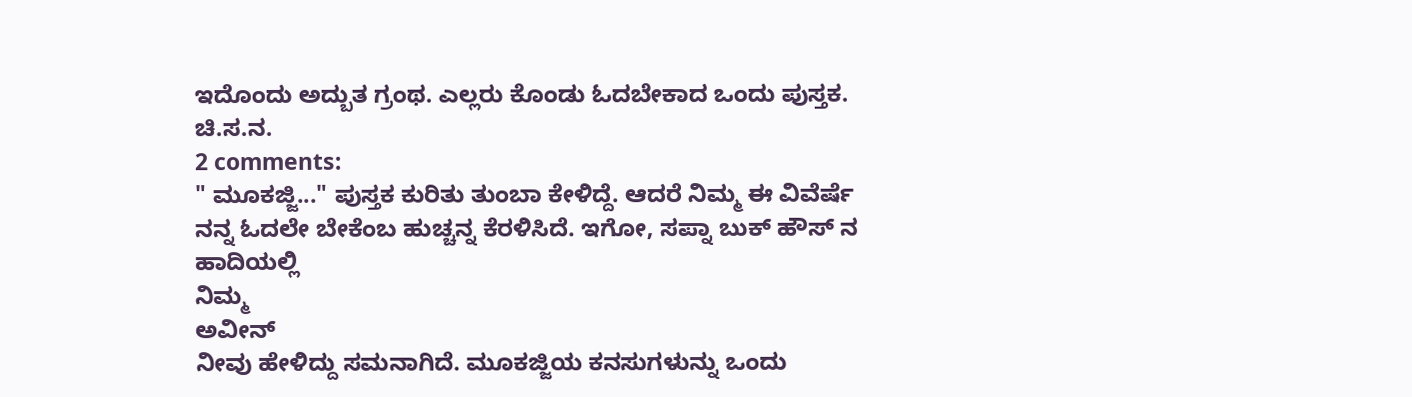ಇದೊಂದು ಅದ್ಬುತ ಗ್ರಂಥ. ಎಲ್ಲರು ಕೊಂಡು ಓದಬೇಕಾದ ಒಂದು ಪುಸ್ತಕ.
ಚಿ.ಸ.ನ.
2 comments:
" ಮೂಕಜ್ಜಿ..." ಪುಸ್ತಕ ಕುರಿತು ತುಂಬಾ ಕೇಳಿದ್ದೆ. ಆದರೆ ನಿಮ್ಮ ಈ ವಿವೆರ್ಷೆ ನನ್ನ ಓದಲೇ ಬೇಕೆಂಬ ಹುಚ್ಚನ್ನ ಕೆರಳಿಸಿದೆ. ಇಗೋ, ಸಪ್ನಾ ಬುಕ್ ಹೌಸ್ ನ ಹಾದಿಯಲ್ಲಿ
ನಿಮ್ಮ
ಅವೀನ್
ನೀವು ಹೇಳಿದ್ದು ಸಮನಾಗಿದೆ. ಮೂಕಜ್ಜಿಯ ಕನಸುಗಳುನ್ನು ಒಂದು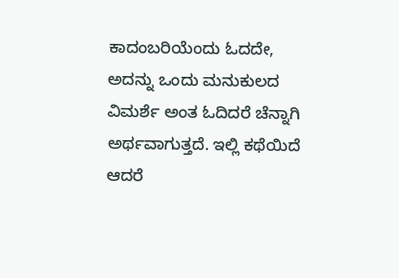ಕಾದಂಬರಿಯೆಂದು ಓದದೇ, ಅದನ್ನು ಒಂದು ಮನುಕುಲದ ವಿಮರ್ಶೆ ಅಂತ ಓದಿದರೆ ಚೆನ್ನಾಗಿ ಅರ್ಥವಾಗುತ್ತದೆ. ಇಲ್ಲಿ ಕಥೆಯಿದೆ ಆದರೆ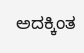ಅದಕ್ಕಿಂತ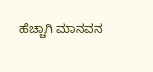ಹೆಚ್ಚಾಗಿ ಮಾನವನ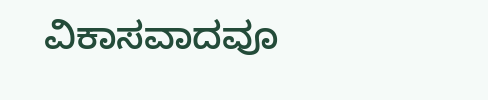ವಿಕಾಸವಾದವೂ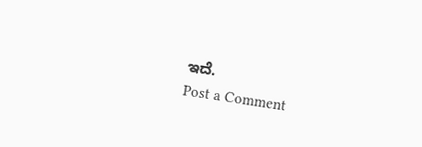ಇದೆ.
Post a Comment